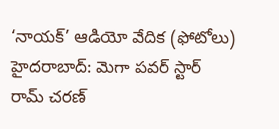‘నాయక్’ ఆడియో వేదిక (ఫోటోలు)
హైదరాబాద్: మెగా పవర్ స్టార్ రామ్ చరణ్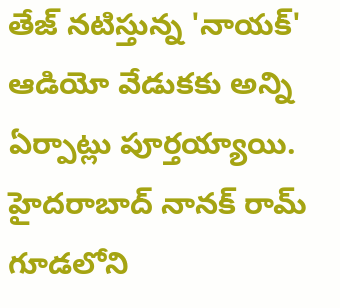తేజ్ నటిస్తున్న 'నాయక్' ఆడియో వేడుకకు అన్ని ఏర్పాట్లు పూర్తయ్యాయి. హైదరాబాద్ నానక్ రామ్ గూడలోని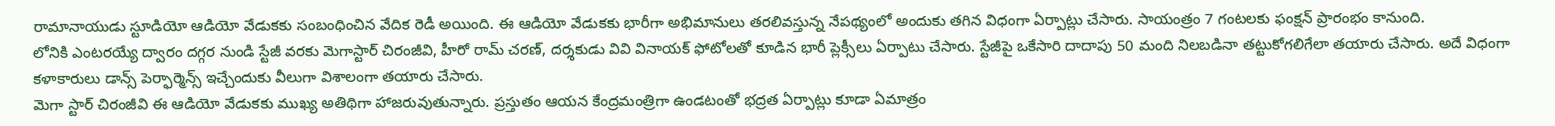రామానాయుడు స్టూడియో ఆడియో వేడుకకు సంబంధించిన వేదిక రెడీ అయింది. ఈ ఆడియో వేడుకకు భారీగా అభిమానులు తరలివస్తున్న నేపథ్యంలో అందుకు తగిన విధంగా ఏర్పాట్లు చేసారు. సాయంత్రం 7 గంటలకు ఫంక్షన్ ప్రారంభం కానుంది.
లోనికి ఎంటరయ్యే ద్వారం దగ్గర నుండి స్టేజీ వరకు మెగాస్టార్ చిరంజీవి, హీరో రామ్ చరణ్, దర్శకుడు వివి వినాయక్ ఫోటోలతో కూడిన భారీ ప్లెక్సీలు ఏర్పాటు చేసారు. స్టేజీపై ఒకేసారి దాదాపు 50 మంది నిలబడినా తట్టుకోగలిగేలా తయారు చేసారు. అదే విధంగా కళాకారులు డాన్స్ పెర్ఫార్మెన్స్ ఇచ్చేందుకు వీలుగా విశాలంగా తయారు చేసారు.
మెగా స్టార్ చిరంజీవి ఈ ఆడియో వేడుకకు ముఖ్య అతిథిగా హాజరువుతున్నారు. ప్రస్తుతం ఆయన కేంద్రమంత్రిగా ఉండటంతో భద్రత ఏర్పాట్లు కూడా ఏమాత్రం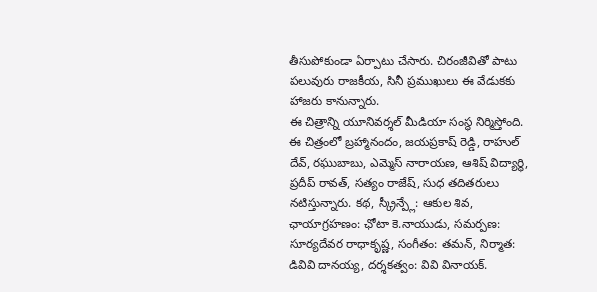తీసుపోకుండా ఏర్పాటు చేసారు. చిరంజీవితో పాటు పలువురు రాజకీయ, సినీ ప్రముఖులు ఈ వేడుకకు హాజరు కానున్నారు.
ఈ చిత్రాన్ని యూనివర్శల్ మీడియా సంస్థ నిర్మిస్తోంది. ఈ చిత్రంలో బ్రహ్మానందం, జయప్రకాష్ రెడ్డి, రాహుల్ దేవ్, రఘుబాబు, ఎమ్మెస్ నారాయణ, ఆశిష్ విద్యార్థి, ప్రదీప్ రావత్, సత్యం రాజేష్, సుధ తదితరులు నటిస్తున్నారు. కథ, స్క్రీన్ప్లే: ఆకుల శివ, ఛాయాగ్రహణం: ఛోటా కె.నాయుడు, సమర్పణ: సూర్యదేవర రాధాకృష్ణ, సంగీతం: తమన్, నిర్మాత: డివివి దానయ్య, దర్శకత్వం: వివి వినాయక్.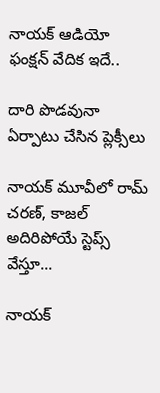నాయక్ ఆడియో ఫంక్షన్ వేదిక ఇదే..

దారి పొడవునా ఏర్పాటు చేసిన ప్లెక్సీలు

నాయక్ మూవీలో రామ్ చరణ్, కాజల్ అదిరిపోయే స్టెప్స్ వేస్తూ...

నాయక్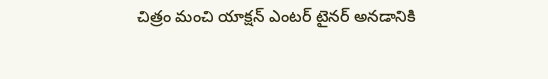చిత్రం మంచి యాక్షన్ ఎంటర్ టైనర్ అనడానికి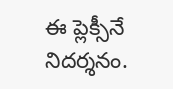ఈ ప్లెక్సీనే నిదర్శనం.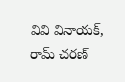వివి వినాయక్, రామ్ చరణ్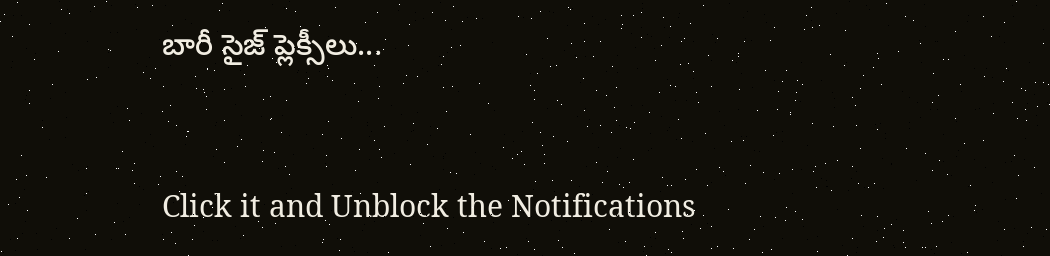బారీ సైజ్ ప్లెక్సీలు...


Click it and Unblock the Notifications